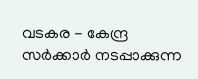വടകര - കേന്ദ്ര സർക്കാർ നടപ്പാക്കുന്ന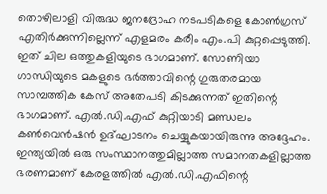തൊഴിലാളി വിരുദ്ധ ജനദ്രോഹ നടപടികളെ കോൺഗ്രസ് എതിർക്കുന്നില്ലെന്ന് എളമരം കരീം എം.പി കുറ്റപ്പെടുത്തി. ഇത് ചില ഒത്തുകളിയുടെ ഭാഗമാണ്. സോണിയാ ഗാന്ധിയുടെ മകളുടെ ഭർത്താവിന്റെ ഗുരുതരമായ സാമ്പത്തിക കേസ് അതേപടി കിടക്കുന്നത് ഇതിന്റെ ഭാഗമാണ്. എൽ.ഡി.എഫ് കുറ്റിയാടി മണ്ഡലം കൺവെൻഷൻ ഉദ്ഘാടനം ചെയ്യുകയായിരുന്നു അദ്ദേഹം. ഇന്ത്യയിൽ ഒരു സംസ്ഥാനത്തുമില്ലാത്ത സമാനതകളില്ലാത്ത ഭരണമാണ് കേരളത്തിൽ എൽ.ഡി.എഫിന്റെ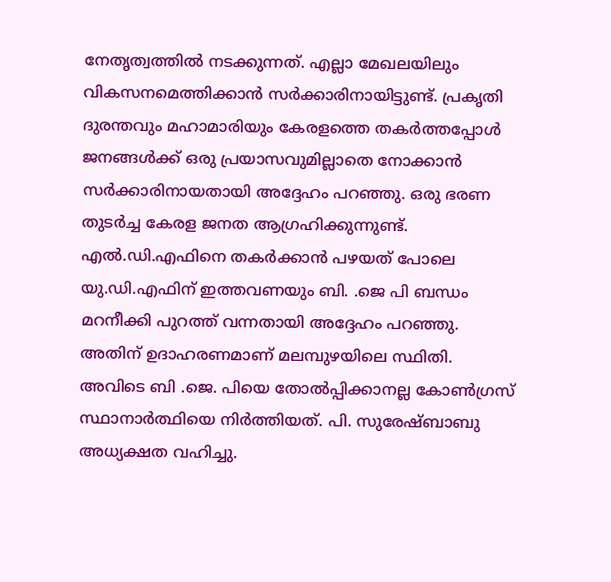നേതൃത്വത്തിൽ നടക്കുന്നത്. എല്ലാ മേഖലയിലും വികസനമെത്തിക്കാൻ സർക്കാരിനായിട്ടുണ്ട്. പ്രകൃതി ദുരന്തവും മഹാമാരിയും കേരളത്തെ തകർത്തപ്പോൾ ജനങ്ങൾക്ക് ഒരു പ്രയാസവുമില്ലാതെ നോക്കാൻ സർക്കാരിനായതായി അദ്ദേഹം പറഞ്ഞു. ഒരു ഭരണ തുടർച്ച കേരള ജനത ആഗ്രഹിക്കുന്നുണ്ട്.
എൽ.ഡി.എഫിനെ തകർക്കാൻ പഴയത് പോലെ യു.ഡി.എഫിന് ഇത്തവണയും ബി. .ജെ പി ബന്ധം മറനീക്കി പുറത്ത് വന്നതായി അദ്ദേഹം പറഞ്ഞു. അതിന് ഉദാഹരണമാണ് മലമ്പുഴയിലെ സ്ഥിതി. അവിടെ ബി .ജെ. പിയെ തോൽപ്പിക്കാനല്ല കോൺഗ്രസ് സ്ഥാനാർത്ഥിയെ നിർത്തിയത്. പി. സുരേഷ്ബാബു അധ്യക്ഷത വഹിച്ചു.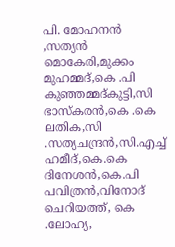പി. മോഹനൻ ,സത്യൻ മൊകേരി,മുക്കം മുഹമ്മദ്,കെ .പി കുഞ്ഞമ്മദ്കുട്ടി,സി ഭാസ്കരൻ,കെ .കെ ലതിക,സി .സത്യചന്ദ്രൻ,സി.എച്ച് ഹമീദ്,കെ.കെ ദിനേശൻ,കെ.പി പവിത്രൻ,വിനോദ് ചെറിയത്ത്, കെ .ലോഹ്യ,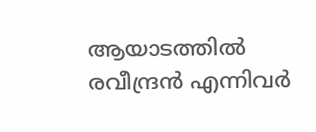ആയാടത്തിൽ രവീന്ദ്രൻ എന്നിവർ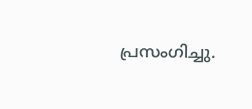പ്രസംഗിച്ചു.